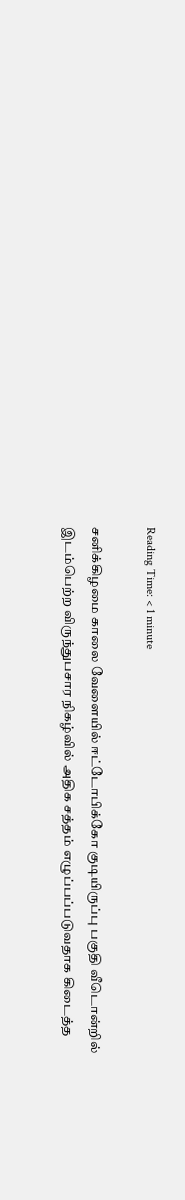Reading Time: < 1 minute

சனிக்கிழமை காலை வேளையில் ஈட்டோபிக்கோ குடியிருப்பு பகுதி வீடொன்றில் இடம்பெற்ற விருந்துபசார நிகழ்வில் அதிக சத்தம் எழுப்பப்படுவதாக கிடைத்த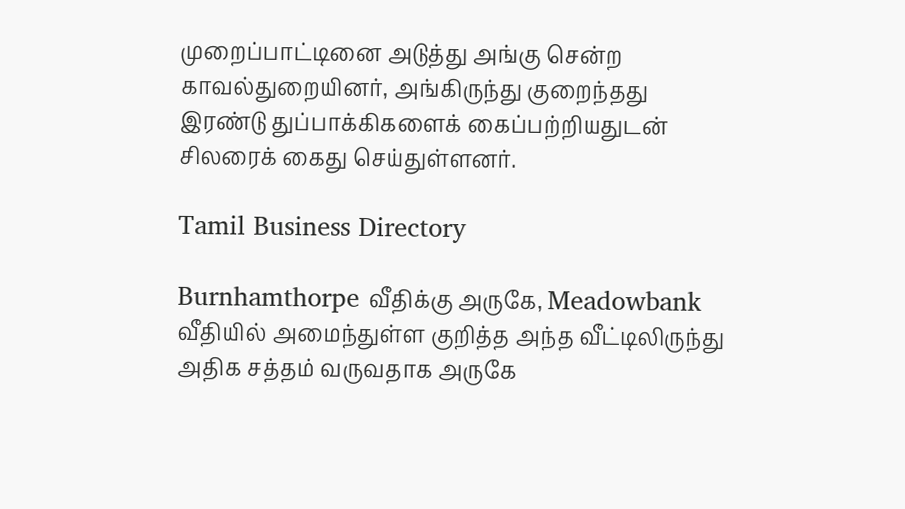முறைப்பாட்டினை அடுத்து அங்கு சென்ற காவல்துறையினர், அங்கிருந்து குறைந்தது இரண்டு துப்பாக்கிகளைக் கைப்பற்றியதுடன் சிலரைக் கைது செய்துள்ளனர்.

Tamil Business Directory

Burnhamthorpe வீதிக்கு அருகே, Meadowbank வீதியில் அமைந்துள்ள குறித்த அந்த வீட்டிலிருந்து அதிக சத்தம் வருவதாக அருகே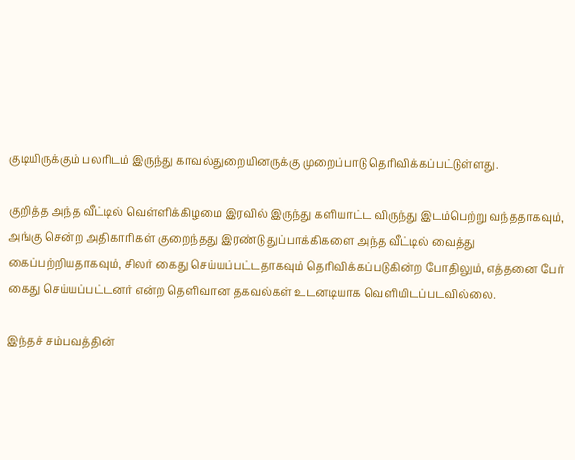குடியிருக்கும் பலரிடம் இருந்து காவல்துறையினருக்கு முறைப்பாடு தெரிவிக்கப்பட்டுள்ளது.

குறித்த அந்த வீட்டில் வெள்ளிக்கிழமை இரவில் இருந்து களியாட்ட விருந்து இடம்பெற்று வந்ததாகவும், அங்கு சென்ற அதிகாரிகள் குறைந்தது இரண்டு துப்பாக்கிகளை அந்த வீட்டில் வைத்து கைப்பற்றியதாகவும், சிலர் கைது செய்யப்பட்டதாகவும் தெரிவிக்கப்படுகின்ற போதிலும், எத்தனை பேர் கைது செய்யப்பட்டனர் என்ற தெளிவான தகவல்கள் உடனடியாக வெளியிடப்படவில்லை.

இந்தச் சம்பவத்தின்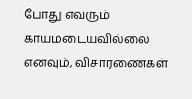போது எவரும் காயமடையவில்லை எனவும், விசாரணைகள்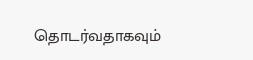தொடர்வதாகவும்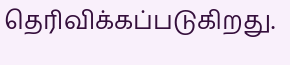தெரிவிக்கப்படுகிறது.